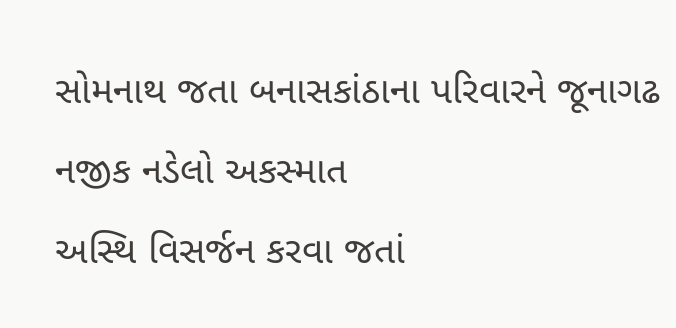સોમનાથ જતા બનાસકાંઠાના પરિવારને જૂનાગઢ નજીક નડેલો અકસ્માત
અસ્થિ વિસર્જન કરવા જતાં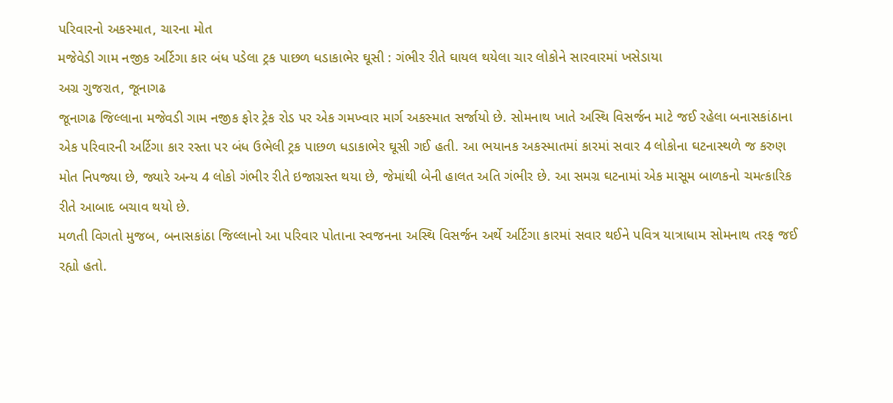પરિવારનો અકસ્માત, ચારના મોત
મજેવેડી ગામ નજીક અર્ટિગા કાર બંધ પડેલા ટ્રક પાછળ ધડાકાભેર ઘૂસી : ગંભીર રીતે ઘાયલ થયેલા ચાર લોકોને સારવારમાં ખસેડાયા
અગ્ર ગુજરાત, જૂનાગઢ
જૂનાગઢ જિલ્લાના મજેવડી ગામ નજીક ફોર ટ્રેક રોડ પર એક ગમખ્વાર માર્ગ અકસ્માત સર્જાયો છે. સોમનાથ ખાતે અસ્થિ વિસર્જન માટે જઈ રહેલા બનાસકાંઠાના એક પરિવારની અર્ટિગા કાર રસ્તા પર બંધ ઉભેલી ટ્રક પાછળ ધડાકાભેર ઘૂસી ગઈ હતી. આ ભયાનક અકસ્માતમાં કારમાં સવાર 4 લોકોના ઘટનાસ્થળે જ કરુણ મોત નિપજ્યા છે, જ્યારે અન્ય 4 લોકો ગંભીર રીતે ઇજાગ્રસ્ત થયા છે, જેમાંથી બેની હાલત અતિ ગંભીર છે. આ સમગ્ર ઘટનામાં એક માસૂમ બાળકનો ચમત્કારિક રીતે આબાદ બચાવ થયો છે.
મળતી વિગતો મુજબ, બનાસકાંઠા જિલ્લાનો આ પરિવાર પોતાના સ્વજનના અસ્થિ વિસર્જન અર્થે અર્ટિગા કારમાં સવાર થઈને પવિત્ર યાત્રાધામ સોમનાથ તરફ જઈ રહ્યો હતો.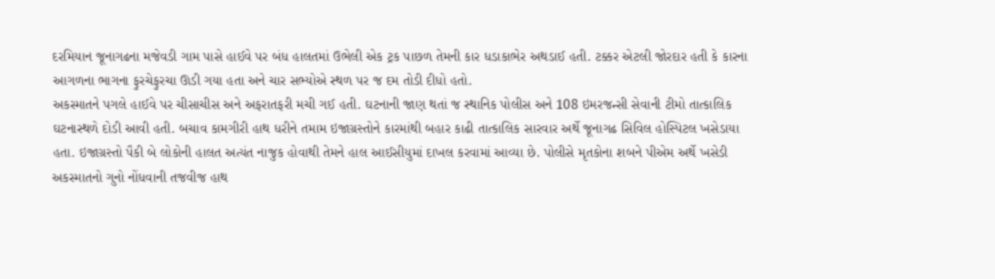દરમિયાન જૂનાગઢના મજેવડી ગામ પાસે હાઈવે પર બંધ હાલતમાં ઉભેલી એક ટ્રક પાછળ તેમની કાર ધડાકાભેર અથડાઈ હતી. ટક્કર એટલી જોરદાર હતી કે કારના આગળના ભાગના ફુરચેફુરચા ઊડી ગયા હતા અને ચાર સભ્યોએ સ્થળ પર જ દમ તોડી દીધો હતો.
અકસ્માતને પગલે હાઈવે પર ચીસાચીસ અને અફરાતફરી મચી ગઈ હતી. ઘટનાની જાણ થતાં જ સ્થાનિક પોલીસ અને 108 ઇમરજન્સી સેવાની ટીમો તાત્કાલિક ઘટનાસ્થળે દોડી આવી હતી. બચાવ કામગીરી હાથ ધરીને તમામ ઇજાગ્રસ્તોને કારમાંથી બહાર કાઢી તાત્કાલિક સારવાર અર્થે જૂનાગઢ સિવિલ હોસ્પિટલ ખસેડાયા હતા. ઇજાગ્રસ્તો પૈકી બે લોકોની હાલત અત્યંત નાજુક હોવાથી તેમને હાલ આઈસીયુમાં દાખલ કરવામાં આવ્યા છે. પોલીસે મૃતકોના શબને પીએમ અર્થે ખસેડી અકસ્માતનો ગુનો નોંધવાની તજવીજ હાથ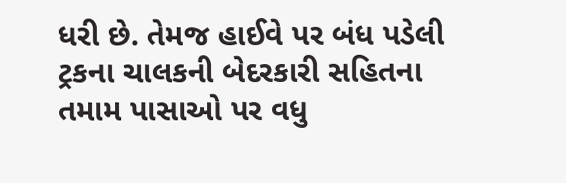ધરી છે. તેમજ હાઈવે પર બંધ પડેલી ટ્રકના ચાલકની બેદરકારી સહિતના તમામ પાસાઓ પર વધુ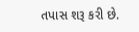તપાસ શરૂ કરી છે.